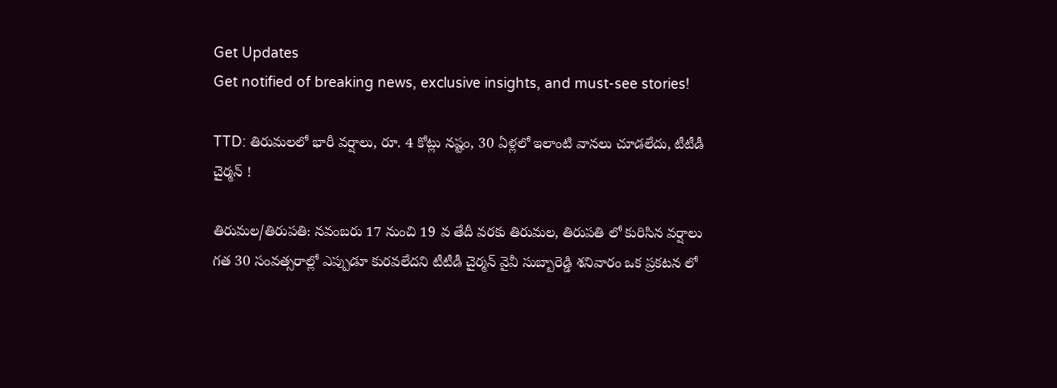Get Updates
Get notified of breaking news, exclusive insights, and must-see stories!

TTD: తిరుమలలో భారీ వర్షాలు, రూ. 4 కోట్లు నష్టం, 30 ఏళ్లలో ఇలాంటి వానలు చూడలేదు, టీటీడీ చైర్మన్ !

తిరుమల/తిరుపతి: నవంబరు 17 నుంచి 19 వ తేదీ వరకు తిరుమల, తిరుపతి లో కురిసిన వర్షాలు గత 30 సంవత్సరాల్లో ఎప్పుడూ కురవలేదని టీటీడీ చైర్మన్ వైవీ సుబ్బారెడ్డి శనివారం ఒక ప్రకటన లో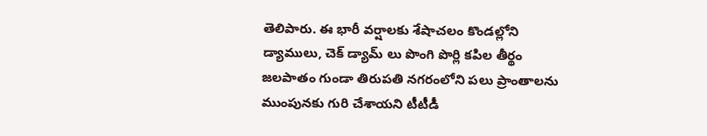తెలిపారు. ఈ భారీ వర్షాలకు శేషాచలం కొండల్లోని డ్యాములు, చెక్ డ్యామ్ లు పొంగి పొర్లి కపిల తీర్థం జలపాతం గుండా తిరుపతి నగరంలోని పలు ప్రాంతాలను ముంపునకు గురి చేశాయని టీటీడీ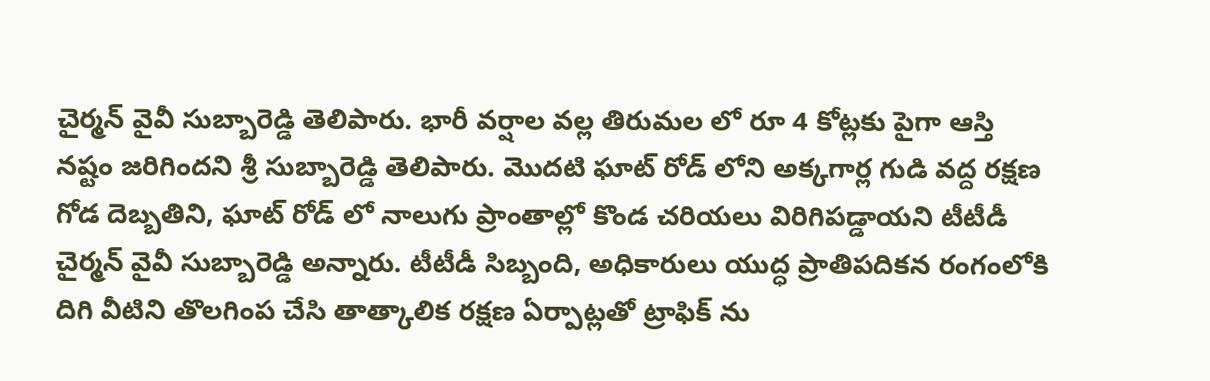చైర్మన్ వైవీ సుబ్బారెడ్డి తెలిపారు. భారీ వర్షాల వల్ల తిరుమల లో రూ 4 కోట్లకు పైగా ఆస్తి నష్టం జరిగిందని శ్రీ సుబ్బారెడ్డి తెలిపారు. మొదటి ఘాట్ రోడ్ లోని అక్కగార్ల గుడి వద్ద రక్షణ గోడ దెబ్బతిని, ఘాట్ రోడ్ లో నాలుగు ప్రాంతాల్లో కొండ చరియలు విరిగిపడ్డాయని టీటీడీ చైర్మన్ వైవీ సుబ్బారెడ్డి అన్నారు. టీటీడీ సిబ్బంది, అధికారులు యుద్ధ ప్రాతిపదికన రంగంలోకి దిగి వీటిని తొలగింప చేసి తాత్కాలిక రక్షణ ఏర్పాట్లతో ట్రాఫిక్ ను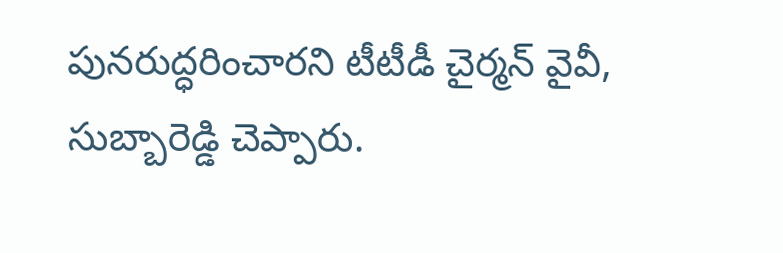పునరుద్ధరించారని టీటీడీ చైర్మన్ వైవీ, సుబ్బారెడ్డి చెప్పారు.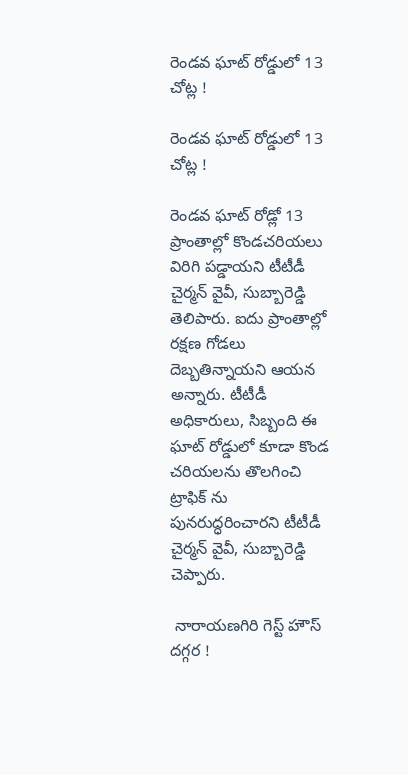రెండవ ఘాట్ రోడ్డులో 13 చోట్ల !

రెండవ ఘాట్ రోడ్డులో 13 చోట్ల !

రెండవ ఘాట్ రోడ్లో 13 ప్రాంతాల్లో కొండచరియలు విరిగి పడ్డాయని టీటీడీ చైర్మన్ వైవీ, సుబ్బారెడ్డి తెలిపారు. ఐదు ప్రాంతాల్లో రక్షణ గోడలు దెబ్బతిన్నాయని ఆయన అన్నారు. టీటీడీ అధికారులు, సిబ్బంది ఈ ఘాట్ రోడ్డులో కూడా కొండ చరియలను తొలగించి ట్రాఫిక్ ను పునరుద్ధరించారని టీటీడీ చైర్మన్ వైవీ, సుబ్బారెడ్డి చెప్పారు.

 నారాయణగిరి గెస్ట్ హౌస్ దగ్గర !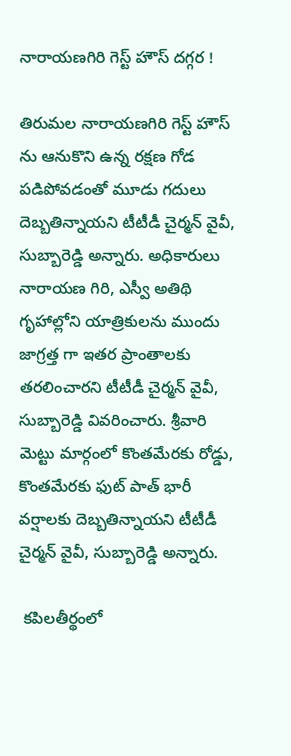నారాయణగిరి గెస్ట్ హౌస్ దగ్గర !

తిరుమల నారాయణగిరి గెస్ట్ హౌస్ ను ఆనుకొని ఉన్న రక్షణ గోడ పడిపోవడంతో మూడు గదులు దెబ్బతిన్నాయని టీటీడీ చైర్మన్ వైవీ, సుబ్బారెడ్డి అన్నారు. అధికారులు నారాయణ గిరి, ఎస్వీ అతిథి గృహాల్లోని యాత్రికులను ముందు జాగ్రత్త గా ఇతర ప్రాంతాలకు తరలించారని టీటీడీ చైర్మన్ వైవీ, సుబ్బారెడ్డి వివరించారు. శ్రీవారి మెట్టు మార్గంలో కొంతమేరకు రోడ్డు, కొంతమేరకు ఫుట్ పాత్ భారీ వర్షాలకు దెబ్బతిన్నాయని టీటీడీ చైర్మన్ వైవీ, సుబ్బారెడ్డి అన్నారు.

 కపిలతీర్థంలో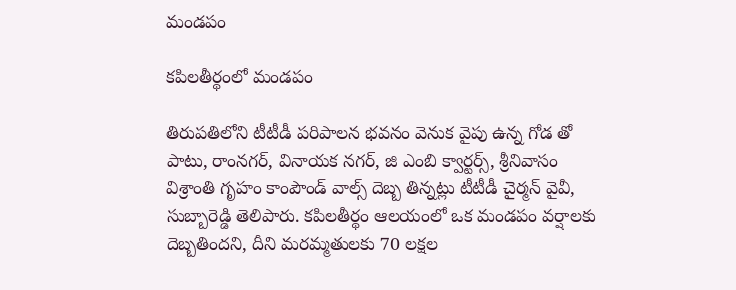మండపం

కపిలతీర్థంలో మండపం

తిరుపతిలోని టీటీడీ పరిపాలన భవనం వెనుక వైపు ఉన్న గోడ తో పాటు, రాంనగర్, వినాయక నగర్, జి ఎంబి క్వార్టర్స్, శ్రీనివాసం విశ్రాంతి గృహం కాంపౌండ్ వాల్స్ దెబ్బ తిన్నట్లు టీటీడీ చైర్మన్ వైవీ, సుబ్బారెడ్డి తెలిపారు. కపిలతీర్థం ఆలయంలో ఒక మండపం వర్షాలకు దెబ్బతిందని, దీని మరమ్మతులకు 70 లక్షల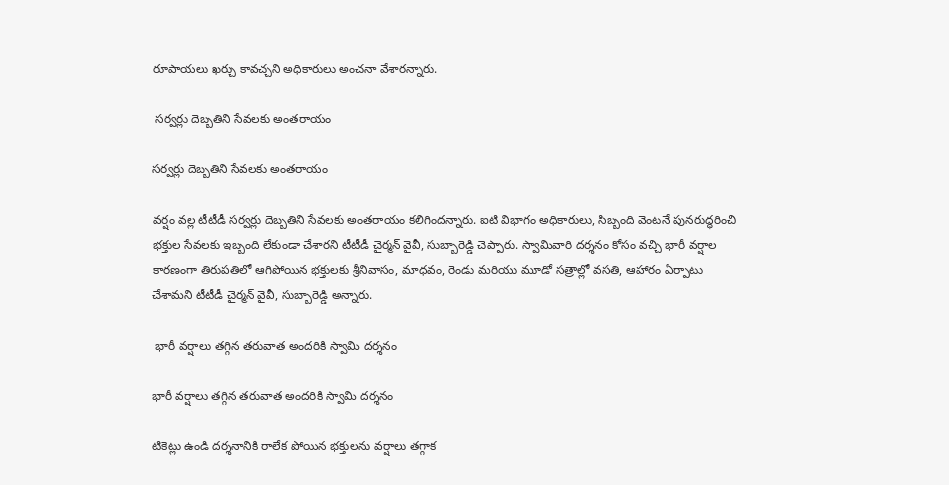రూపాయలు ఖర్చు కావచ్చని అధికారులు అంచనా వేశారన్నారు.

 సర్వర్లు దెబ్బతిని సేవలకు అంతరాయం

సర్వర్లు దెబ్బతిని సేవలకు అంతరాయం

వర్షం వల్ల టీటీడీ సర్వర్లు దెబ్బతిని సేవలకు అంతరాయం కలిగిందన్నారు. ఐటి విభాగం అధికారులు, సిబ్బంది వెంటనే పునరుద్ధరించి భక్తుల సేవలకు ఇబ్బంది లేకుండా చేశారని టీటీడీ చైర్మన్ వైవీ, సుబ్బారెడ్డి చెప్పారు. స్వామివారి దర్శనం కోసం వచ్చి భారీ వర్షాల కారణంగా తిరుపతిలో ఆగిపోయిన భక్తులకు శ్రీనివాసం, మాధవం, రెండు మరియు మూడో సత్రాల్లో వసతి, ఆహారం ఏర్పాటు చేశామని టీటీడీ చైర్మన్ వైవీ, సుబ్బారెడ్డి అన్నారు.

 భారీ వర్షాలు తగ్గిన తరువాత అందరికి స్వామి దర్శనం

భారీ వర్షాలు తగ్గిన తరువాత అందరికి స్వామి దర్శనం

టికెట్లు ఉండి దర్శనానికి రాలేక పోయిన భక్తులను వర్షాలు తగ్గాక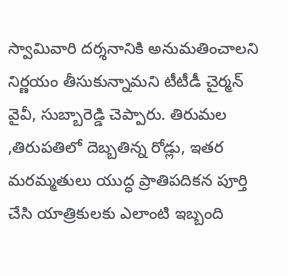స్వామివారి దర్శనానికి అనుమతించాలని నిర్ణయం తీసుకున్నామని టీటీడీ చైర్మన్ వైవీ, సుబ్బారెడ్డి చెప్పారు. తిరుమల ,తిరుపతిలో దెబ్బతిన్న రోడ్లు, ఇతర మరమ్మతులు యుద్ధ ప్రాతిపదికన పూర్తి చేసి యాత్రికులకు ఎలాంటి ఇబ్బంది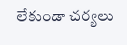లేకుండా చర్యలు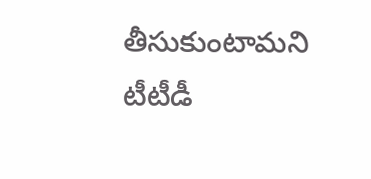తీసుకుంటామని టీటీడీ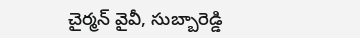చైర్మన్ వైవీ, సుబ్బారెడ్డి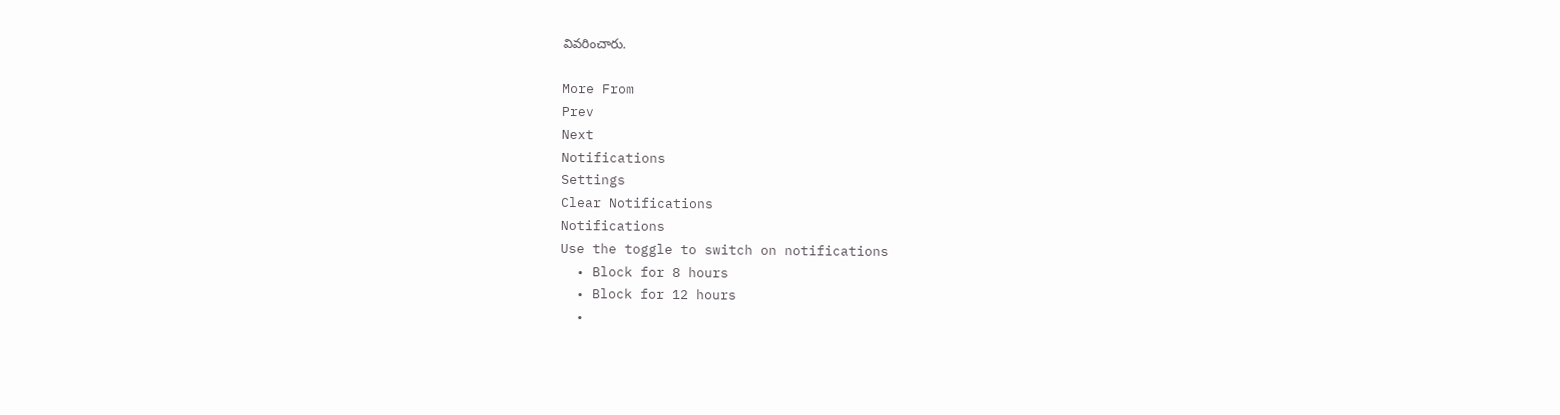వివరించారు.

More From
Prev
Next
Notifications
Settings
Clear Notifications
Notifications
Use the toggle to switch on notifications
  • Block for 8 hours
  • Block for 12 hours
  •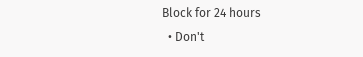Block for 24 hours
  • Don't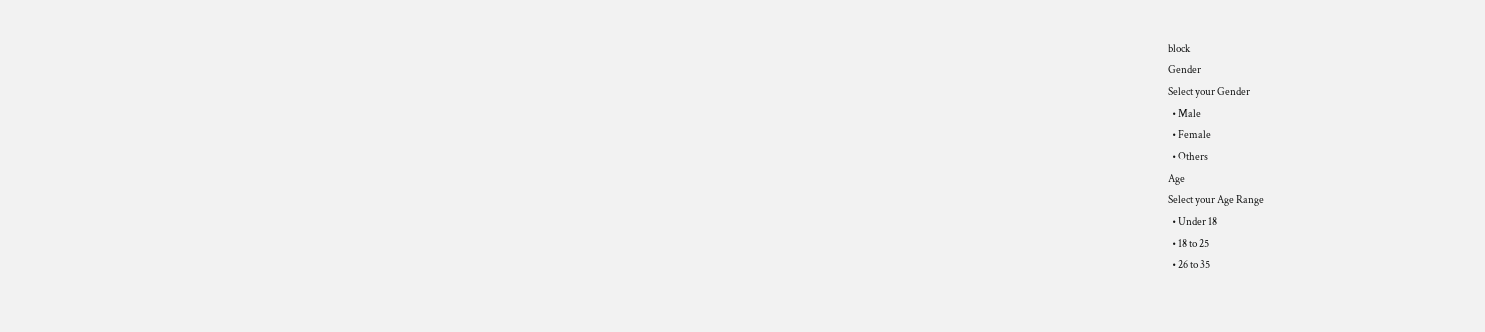block
Gender
Select your Gender
  • Male
  • Female
  • Others
Age
Select your Age Range
  • Under 18
  • 18 to 25
  • 26 to 35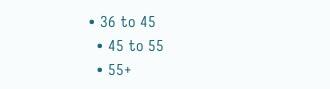• 36 to 45
  • 45 to 55
  • 55+